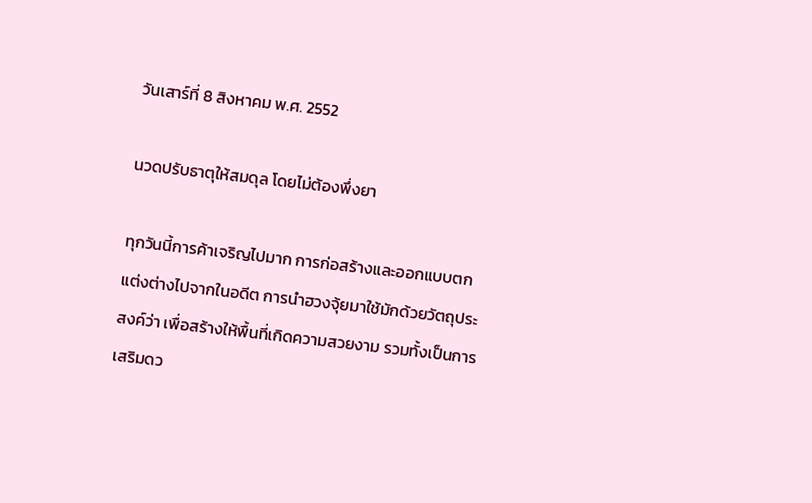วันเสาร์ที่ 8 สิงหาคม พ.ศ. 2552

นวดปรับธาตุให้สมดุล โดยไม่ต้องพึ่งยา

ทุกวันนี้การค้าเจริญไปมาก การก่อสร้างและออกแบบตกแต่งต่างไปจากในอดีต การนำฮวงจุ้ยมาใช้มักด้วยวัตถุประสงค์ว่า เพื่อสร้างให้พื้นที่เกิดความสวยงาม รวมทั้งเป็นการเสริมดว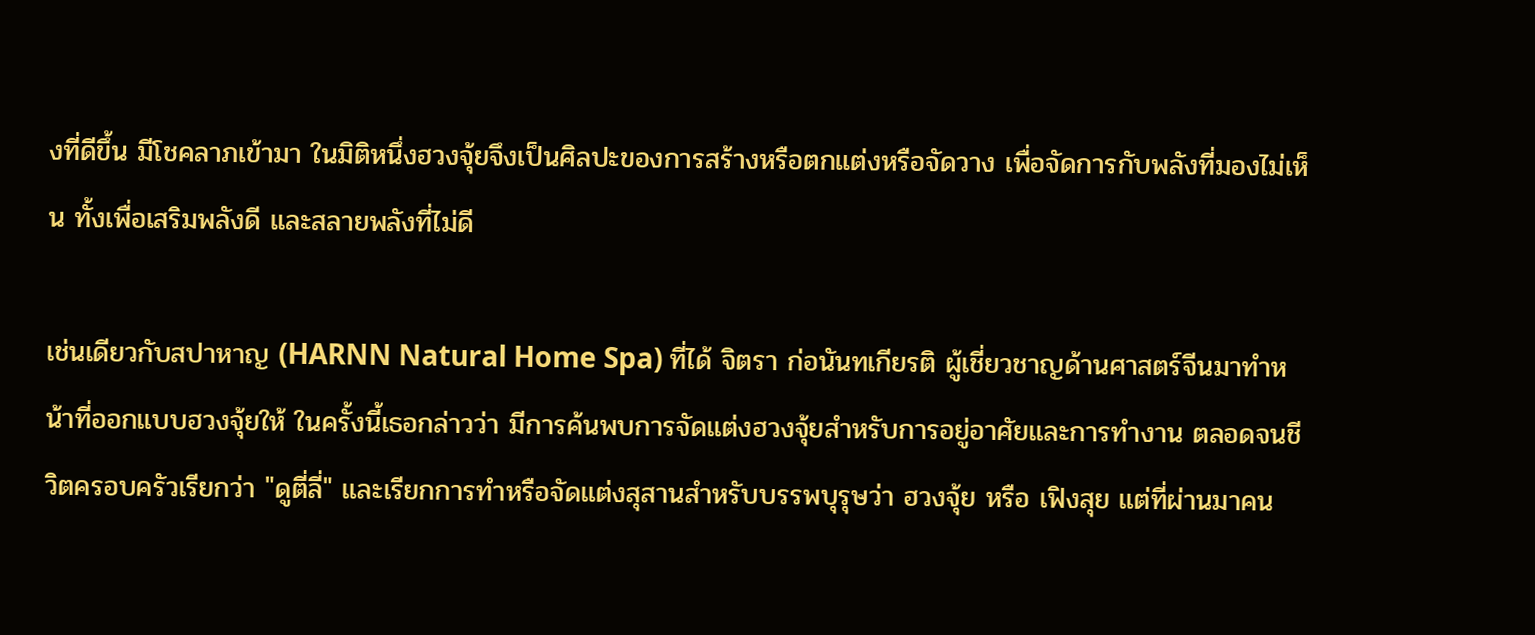งที่ดีขึ้น มีโชคลาภเข้ามา ในมิติหนึ่งฮวงจุ้ยจึงเป็นศิลปะของการสร้างหรือตกแต่งหรือจัดวาง เพื่อจัดการกับพลังที่มองไม่เห็น ทั้งเพื่อเสริมพลังดี และสลายพลังที่ไม่ดี

เช่นเดียวกับสปาหาญ (HARNN Natural Home Spa) ที่ได้ จิตรา ก่อนันทเกียรติ ผู้เชี่ยวชาญด้านศาสตร์จีนมาทำหน้าที่ออกแบบฮวงจุ้ยให้ ในครั้งนี้เธอกล่าวว่า มีการค้นพบการจัดแต่งฮวงจุ้ยสำหรับการอยู่อาศัยและการทำงาน ตลอดจนชีวิตครอบครัวเรียกว่า "ดูตี่ลี่" และเรียกการทำหรือจัดแต่งสุสานสำหรับบรรพบุรุษว่า ฮวงจุ้ย หรือ เฟิงสุย แต่ที่ผ่านมาคน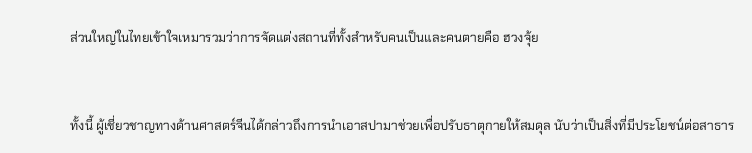ส่วนใหญ่ในไทยเข้าใจเหมารวมว่าการจัดแต่งสถานที่ทั้งสำหรับคนเป็นและคนตายคือ ฮวงจุ้ย


ทั้งนี้ ผู้เชี่ยวชาญทางด้านศาสตร์จีนได้กล่าวถึงการนำเอาสปามาช่วยเพื่อปรับธาตุกายให้สมดุล นับว่าเป็นสิ่งที่มีประโยชน์ต่อสาธาร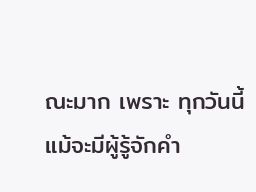ณะมาก เพราะ ทุกวันนี้แม้จะมีผู้รู้จักคำ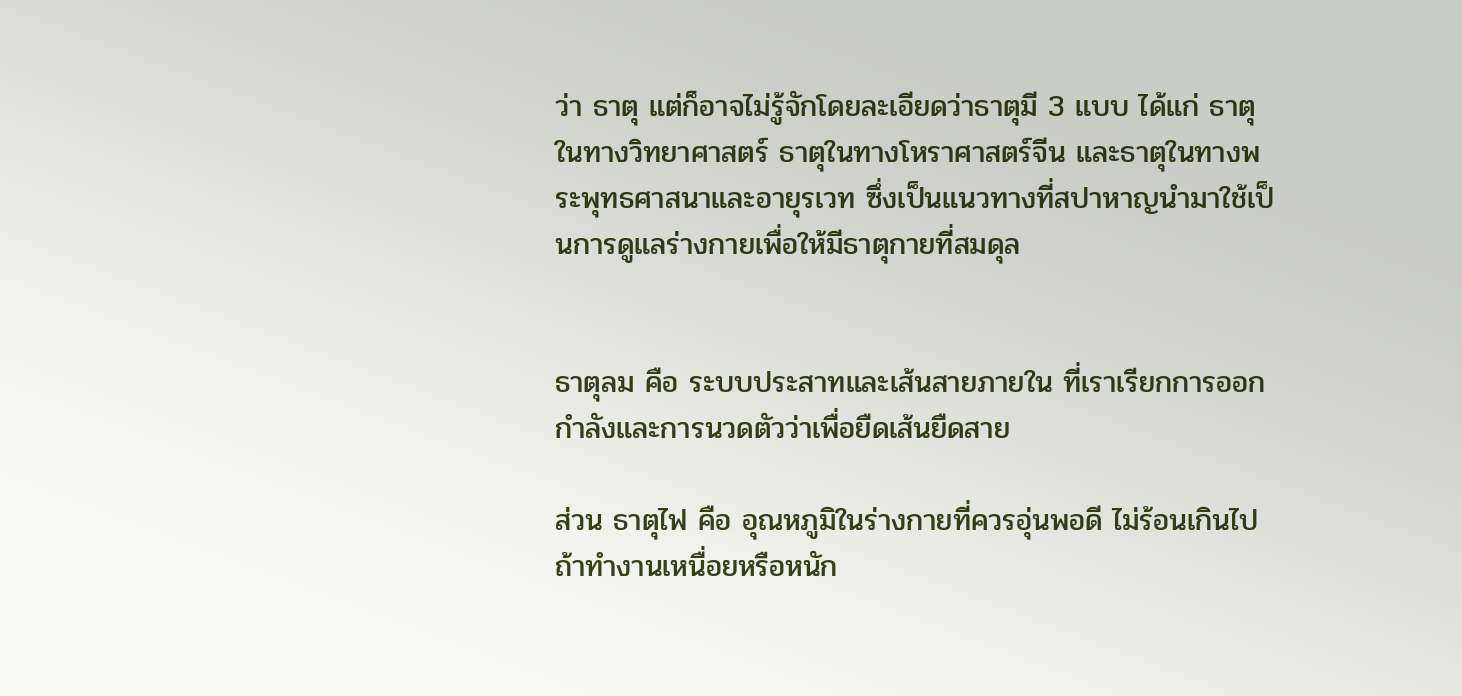ว่า ธาตุ แต่ก็อาจไม่รู้จักโดยละเอียดว่าธาตุมี 3 แบบ ได้แก่ ธาตุในทางวิทยาศาสตร์ ธาตุในทางโหราศาสตร์จีน และธาตุในทางพระพุทธศาสนาและอายุรเวท ซึ่งเป็นแนวทางที่สปาหาญนำมาใช้เป็นการดูแลร่างกายเพื่อให้มีธาตุกายที่สมดุล


ธาตุลม คือ ระบบประสาทและเส้นสายภายใน ที่เราเรียกการออกกำลังและการนวดตัวว่าเพื่อยืดเส้นยืดสาย

ส่วน ธาตุไฟ คือ อุณหภูมิในร่างกายที่ควรอุ่นพอดี ไม่ร้อนเกินไป ถ้าทำงานเหนื่อยหรือหนัก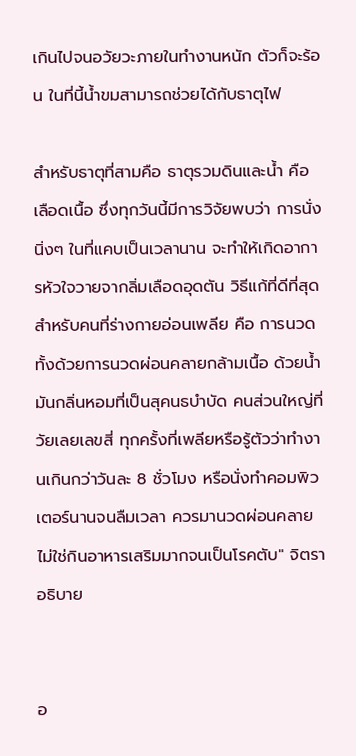เกินไปจนอวัยวะภายในทำงานหนัก ตัวก็จะร้อน ในที่นี้น้ำขมสามารถช่วยได้กับธาตุไฟ

สำหรับธาตุที่สามคือ ธาตุรวมดินและน้ำ คือ เลือดเนื้อ ซึ่งทุกวันนี้มีการวิจัยพบว่า การนั่งนิ่งๆ ในที่แคบเป็นเวลานาน จะทำให้เกิดอาการหัวใจวายจากลิ่มเลือดอุดตัน วิธีแก้ที่ดีที่สุดสำหรับคนที่ร่างกายอ่อนเพลีย คือ การนวด ทั้งด้วยการนวดผ่อนคลายกล้ามเนื้อ ด้วยน้ำมันกลิ่นหอมที่เป็นสุคนธบำบัด คนส่วนใหญ่ที่วัยเลยเลขสี่ ทุกครั้งที่เพลียหรือรู้ตัวว่าทำงานเกินกว่าวันละ 8 ชั่วโมง หรือนั่งทำคอมพิวเตอร์นานจนลืมเวลา ควรมานวดผ่อนคลาย ไม่ใช่กินอาหารเสริมมากจนเป็นโรคตับ" จิตรา อธิบาย


อ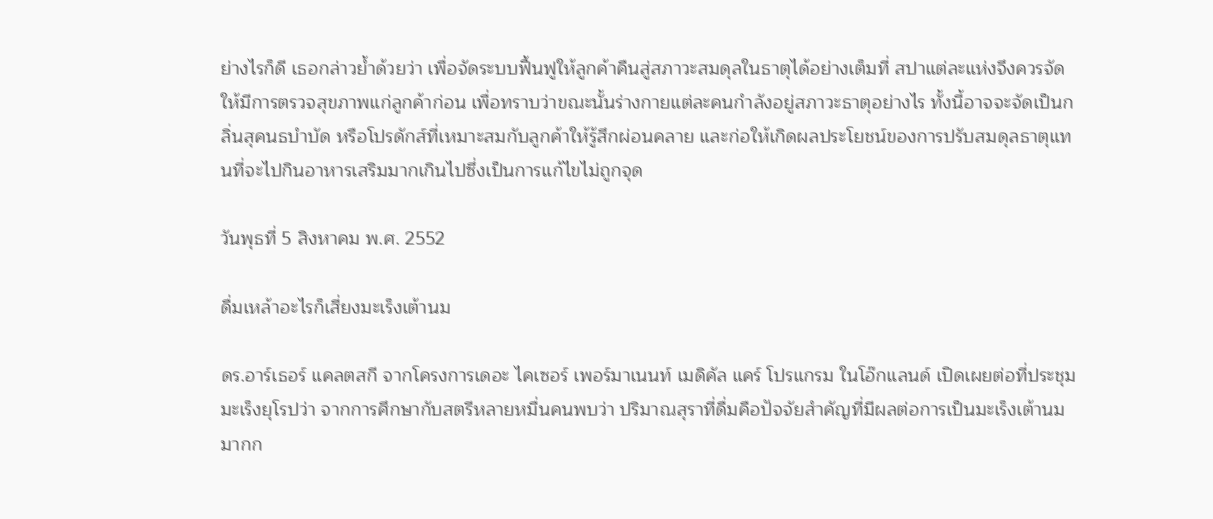ย่างไรก็ดี เธอกล่าวย้ำด้วยว่า เพื่อจัดระบบฟื้นฟูให้ลูกค้าคืนสู่สภาวะสมดุลในธาตุได้อย่างเต็มที่ สปาแต่ละแห่งจึงควรจัดให้มีการตรวจสุขภาพแก่ลูกค้าก่อน เพื่อทราบว่าขณะนั้นร่างกายแต่ละคนกำลังอยู่สภาวะธาตุอย่างไร ทั้งนี้อาจจะจัดเป็นกลิ่นสุคนธบำบัด หรือโปรดักส์ที่เหมาะสมกับลูกค้าให้รู้สึกผ่อนคลาย และก่อให้เกิดผลประโยชน์ของการปรับสมดุลธาตุแทนที่จะไปกินอาหารเสริมมากเกินไปซึ่งเป็นการแก้ไขไม่ถูกจุด

วันพุธที่ 5 สิงหาคม พ.ศ. 2552

ดื่มเหล้าอะไรก็เสี่ยงมะเร็งเต้านม

ดร.อาร์เธอร์ แคลตสกี จากโครงการเดอะ ไคเซอร์ เพอร์มาเนนท์ เมดิคัล แคร์ โปรแกรม ในโอ๊กแลนด์ เปิดเผยต่อที่ประชุมมะเร็งยุโรปว่า จากการศึกษากับสตรีหลายหมื่นคนพบว่า ปริมาณสุราที่ดื่มคือปัจจัยสำคัญที่มีผลต่อการเป็นมะเร็งเต้านมมากก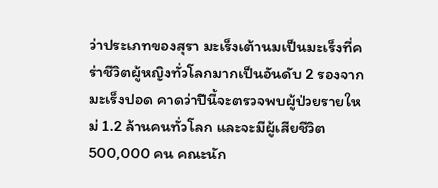ว่าประเภทของสุรา มะเร็งเต้านมเป็นมะเร็งที่คร่าชีวิตผู้หญิงทั่วโลกมากเป็นอันดับ 2 รองจากมะเร็งปอด คาดว่าปีนี้จะตรวจพบผู้ป่วยรายใหม่ 1.2 ล้านคนทั่วโลก และจะมีผู้เสียชีวิต 500,000 คน คณะนัก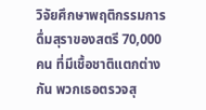วิจัยศึกษาพฤติกรรมการดื่มสุราของสตรี 70,000 คน ที่มีเชื้อชาติแตกต่างกัน พวกเธอตรวจสุ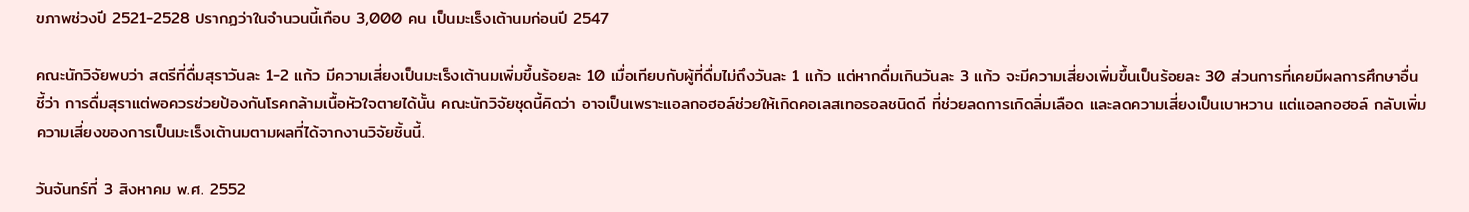ขภาพช่วงปี 2521-2528 ปรากฏว่าในจำนวนนี้เกือบ 3,000 คน เป็นมะเร็งเต้านมก่อนปี 2547

คณะนักวิจัยพบว่า สตรีที่ดื่มสุราวันละ 1-2 แก้ว มีความเสี่ยงเป็นมะเร็งเต้านมเพิ่มขึ้นร้อยละ 10 เมื่อเทียบกับผู้ที่ดื่มไม่ถึงวันละ 1 แก้ว แต่หากดื่มเกินวันละ 3 แก้ว จะมีความเสี่ยงเพิ่มขึ้นเป็นร้อยละ 30 ส่วนการที่เคยมีผลการศึกษาอื่นชี้ว่า การดื่มสุราแต่พอควรช่วยป้องกันโรคกล้ามเนื้อหัวใจตายได้นั้น คณะนักวิจัยชุดนี้คิดว่า อาจเป็นเพราะแอลกอฮอล์ช่วยให้เกิดคอเลสเทอรอลชนิดดี ที่ช่วยลดการเกิดลิ่มเลือด และลดความเสี่ยงเป็นเบาหวาน แต่แอลกอฮอล์ กลับเพิ่มความเสี่ยงของการเป็นมะเร็งเต้านมตามผลที่ได้จากงานวิจัยชิ้นนี้.

วันจันทร์ที่ 3 สิงหาคม พ.ศ. 2552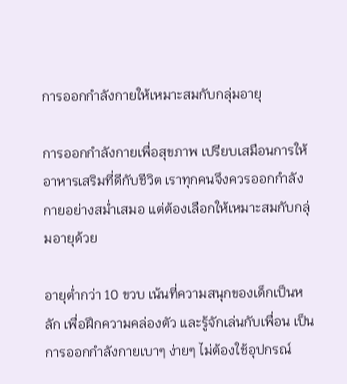การออกกำลังกายให้เหมาะสมกับกลุ่มอายุ

การออกกำลังกายเพื่อสุขภาพ เปรียบเสมือนการให้อาหารเสริมที่ดีกับชีวิต เราทุกคนจึงควรออกกำลังกายอย่างสม่ำเสมอ แต่ต้องเลือกให้เหมาะสมกับกลุ่มอายุด้วย

อายุต่ำกว่า 10 ขวบ เน้นที่ความสนุกของเด็กเป็นหลัก เพื่อฝึกความคล่องตัว และรู้จักเล่นกับเพื่อน เป็นการออกกำลังกายเบาๆ ง่ายๆ ไม่ต้องใช้อุปกรณ์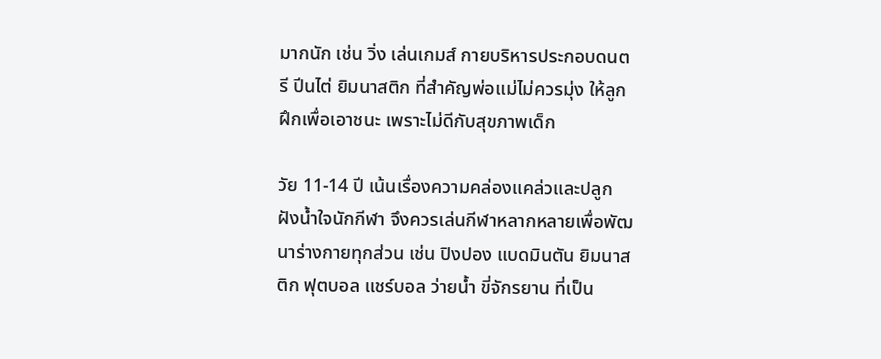มากนัก เช่น วิ่ง เล่นเกมส์ กายบริหารประกอบดนตรี ปีนไต่ ยิมนาสติก ที่สำคัญพ่อแม่ไม่ควรมุ่ง ให้ลูกฝึกเพื่อเอาชนะ เพราะไม่ดีกับสุขภาพเด็ก

วัย 11-14 ปี เน้นเรื่องความคล่องแคล่วและปลูกฝังน้ำใจนักกีฬา จึงควรเล่นกีฬาหลากหลายเพื่อพัฒนาร่างกายทุกส่วน เช่น ปิงปอง แบดมินตัน ยิมนาสติก ฟุตบอล แชร์บอล ว่ายน้ำ ขี่จักรยาน ที่เป็น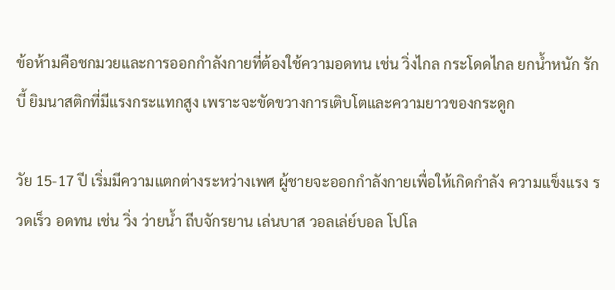ข้อห้ามคือชกมวยและการออกกำลังกายที่ต้องใช้ความอดทน เช่น วิ่งไกล กระโดดไกล ยกน้ำหนัก รักบี้ ยิมนาสติกที่มีแรงกระแทกสูง เพราะจะขัดขวางการเติบโตและความยาวของกระดูก

วัย 15-17 ปี เริ่มมีความแตกต่างระหว่างเพศ ผู้ชายจะออกกำลังกายเพื่อให้เกิดกำลัง ความแข็งแรง รวดเร็ว อดทน เช่น วิ่ง ว่ายน้ำ ถีบจักรยาน เล่นบาส วอลเล่ย์บอล โปโล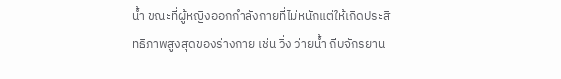น้ำ ขณะที่ผู้หญิงออกกำลังกายที่ไม่หนักแต่ให้เกิดประสิทธิภาพสูงสุดของร่างกาย เช่น วิ่ง ว่ายน้ำ ถีบจักรยาน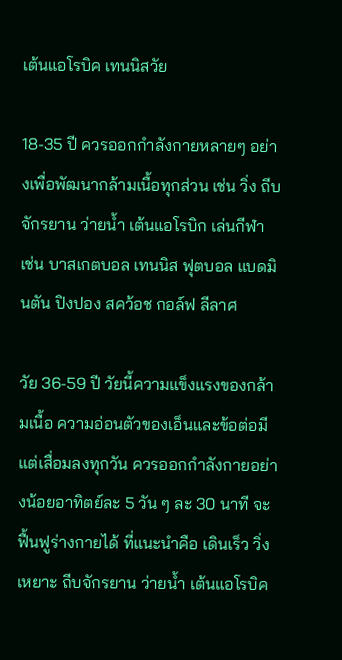เต้นแอโรบิค เทนนิสวัย

18-35 ปี ควรออกกำลังกายหลายๆ อย่างเพื่อพัฒนากล้ามเนื้อทุกส่วน เช่น วิ่ง ถีบจักรยาน ว่ายน้ำ เต้นแอโรบิก เล่นกีฬา เช่น บาสเกตบอล เทนนิส ฟุตบอล แบดมินตัน ปิงปอง สคว้อช กอล์ฟ ลีลาศ

วัย 36-59 ปี วัยนี้ความแข็งแรงของกล้ามเนื้อ ความอ่อนตัวของเอ็นและข้อต่อมีแต่เสื่อมลงทุกวัน ควรออกกำลังกายอย่างน้อยอาทิตย์ละ 5 วัน ๆ ละ 30 นาที จะฟื้นฟูร่างกายได้ ที่แนะนำคือ เดินเร็ว วิ่งเหยาะ ถีบจักรยาน ว่ายน้ำ เต้นแอโรบิค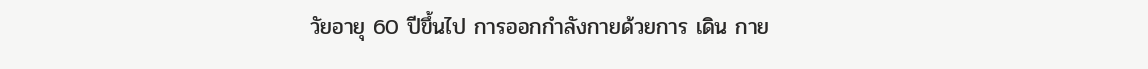วัยอายุ 60 ปีขึ้นไป การออกกำลังกายด้วยการ เดิน กาย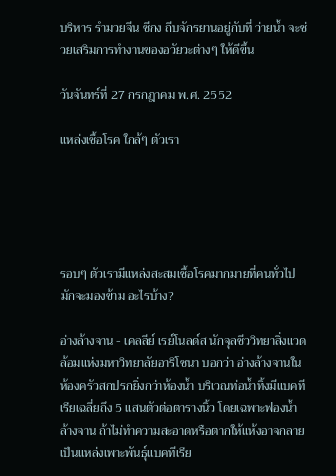บริหาร รำมวยจีน ซีกง ถีบจักรยานอยู่กับที่ ว่ายน้ำ จะช่วยเสริมการทำงานของอวัยวะต่างๆ ให้ดีขึ้น

วันจันทร์ที่ 27 กรกฎาคม พ.ศ. 2552

แหล่งเชื้อโรค ใกล้ๆ ตัวเรา





รอบๆ ตัวเรามีแหล่งสะสมเชื้อโรคมากมายที่คนทั่วไปมักจะมองข้าม อะไรบ้าง?

อ่างล้างจาน - เคลลีย์ เรย์โนลด์ส นักจุลชีววิทยาสิ่งแวดล้อมแห่งมหาวิทยาลัยอาริโซนา บอกว่า อ่างล้างจานในห้องครัวสกปรกยิ่งกว่าห้องน้ำ บริเวณท่อน้ำทิ้งมีแบคทีเรียเฉลี่ยถึง 5 แสนตัวต่อตารางนิ้ว โดยเฉพาะฟองน้ำล้างจาน ถ้าไม่ทำความสะอาดหรือตากให้แห้งอาจกลายเป็นแหล่งเพาะพันธุ์แบคทีเรีย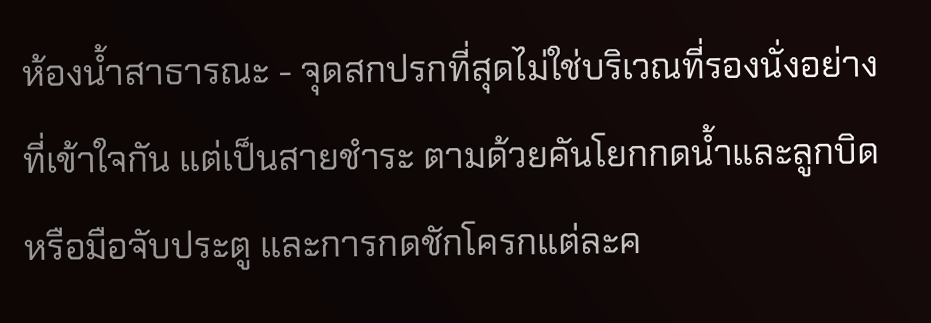ห้องน้ำสาธารณะ - จุดสกปรกที่สุดไม่ใช่บริเวณที่รองนั่งอย่างที่เข้าใจกัน แต่เป็นสายชำระ ตามด้วยคันโยกกดน้ำและลูกบิดหรือมือจับประตู และการกดชักโครกแต่ละค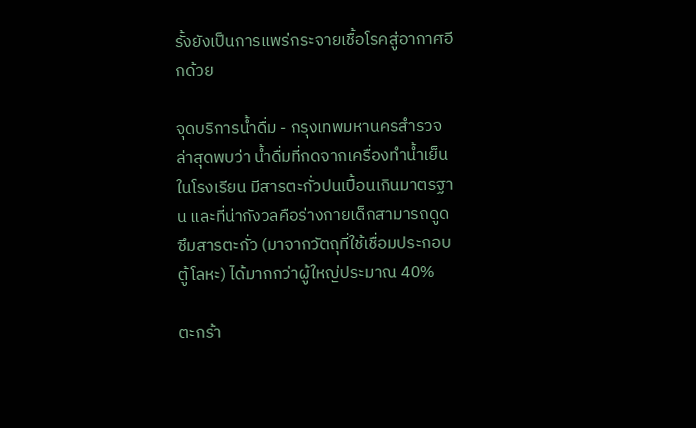รั้งยังเป็นการแพร่กระจายเชื้อโรคสู่อากาศอีกด้วย

จุดบริการน้ำดื่ม - กรุงเทพมหานครสำรวจล่าสุดพบว่า น้ำดื่มที่กดจากเครื่องทำน้ำเย็นในโรงเรียน มีสารตะกั่วปนเปื้อนเกินมาตรฐาน และที่น่ากังวลคือร่างกายเด็กสามารถดูดซึมสารตะกั่ว (มาจากวัตถุที่ใช้เชื่อมประกอบตู้โลหะ) ได้มากกว่าผู้ใหญ่ประมาณ 40%

ตะกร้า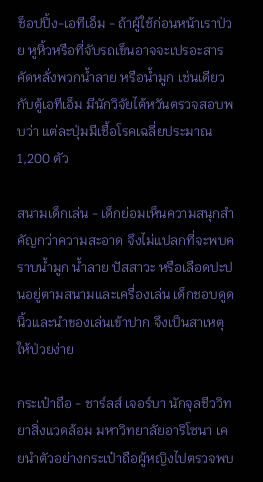ช็อปปิ้ง-เอทีเอ็ม - ถ้าผู้ใช้ก่อนหน้าเราป่วย หูหิ้วหรือที่จับรถเข็นอาจจะเปรอะสารคัดหลั่งพวกน้ำลาย หรือน้ำมูก เช่นเดียวกับตู้เอทีเอ็ม มีนักวิจัยไต้หวันตรวจสอบพบว่า แต่ละปุ่มมีเชื้อโรคเฉลี่ยประมาณ 1,200 ตัว

สนามเด็กเล่น - เด็กย่อมเห็นความสนุกสำคัญกว่าความสะอาด จึงไม่แปลกที่จะพบคราบน้ำมูก น้ำลาย ปัสสาวะ หรือเลือดปะปนอยู่ตามสนามและเครื่องเล่น เด็กชอบดูดนิ้วและนำของเล่นเข้าปาก จึงเป็นสาเหตุให้ป่วยง่าย

กระเป๋าถือ - ชาร์ลส์ เจอร์บา นักจุลชีววิทยาสิ่งแวดล้อม มหาวิทยาลัยอาริโซนา เคยนำตัวอย่างกระเป๋าถือผู้หญิงไปตรวจพบ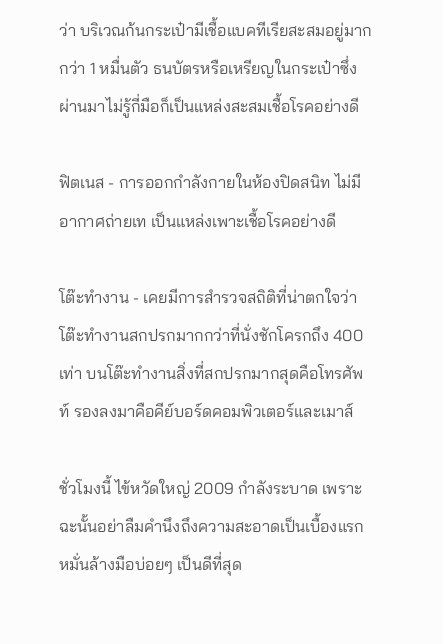ว่า บริเวณก้นกระเป๋ามีเชื้อแบคทีเรียสะสมอยู่มากกว่า 1 หมื่นตัว ธนบัตรหรือเหรียญในกระเป๋าซึ่งผ่านมาไม่รู้กี่มือก็เป็นแหล่งสะสมเชื้อโรคอย่างดี

ฟิตเนส - การออกกำลังกายในห้องปิดสนิท ไม่มีอากาศถ่ายเท เป็นแหล่งเพาะเชื้อโรคอย่างดี

โต๊ะทำงาน - เคยมีการสำรวจสถิติที่น่าตกใจว่า โต๊ะทำงานสกปรกมากกว่าที่นั่งชักโครกถึง 400 เท่า บนโต๊ะทำงานสิ่งที่สกปรกมากสุดคือโทรศัพท์ รองลงมาคือคีย์บอร์ดคอมพิวเตอร์และเมาส์

ชั่วโมงนี้ ไข้หวัดใหญ่ 2009 กำลังระบาด เพราะฉะนั้นอย่าลืมคำนึงถึงความสะอาดเป็นเบื้องแรก หมั่นล้างมือบ่อยๆ เป็นดีที่สุด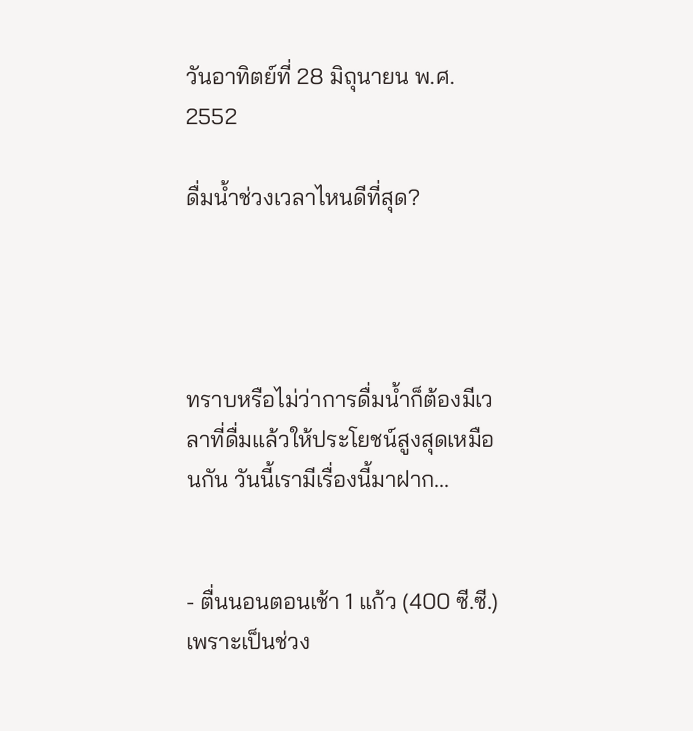วันอาทิตย์ที่ 28 มิถุนายน พ.ศ. 2552

ดื่มน้ำช่วงเวลาไหนดีที่สุด?




ทราบหรือไม่ว่าการดื่มน้ำก็ต้องมีเวลาที่ดื่มแล้วให้ประโยชน์สูงสุดเหมือนกัน วันนี้เรามีเรื่องนี้มาฝาก...


- ตื่นนอนตอนเช้า 1 แก้ว (400 ซี.ซี.) เพราะเป็นช่วง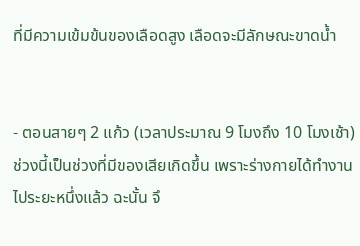ที่มีความเข้มข้นของเลือดสูง เลือดจะมีลักษณะขาดน้ำ


- ตอนสายๆ 2 แก้ว (เวลาประมาณ 9 โมงถึง 10 โมงเช้า) ช่วงนี้เป็นช่วงที่มีของเสียเกิดขึ้น เพราะร่างกายได้ทำงานไประยะหนึ่งแล้ว ฉะนั้น จึ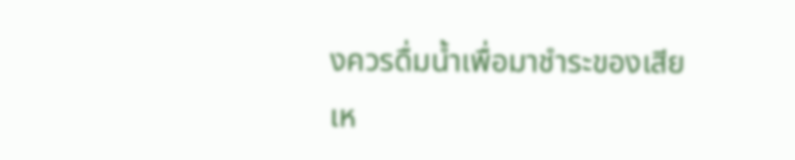งควรดื่มน้ำเพื่อมาชำระของเสียเห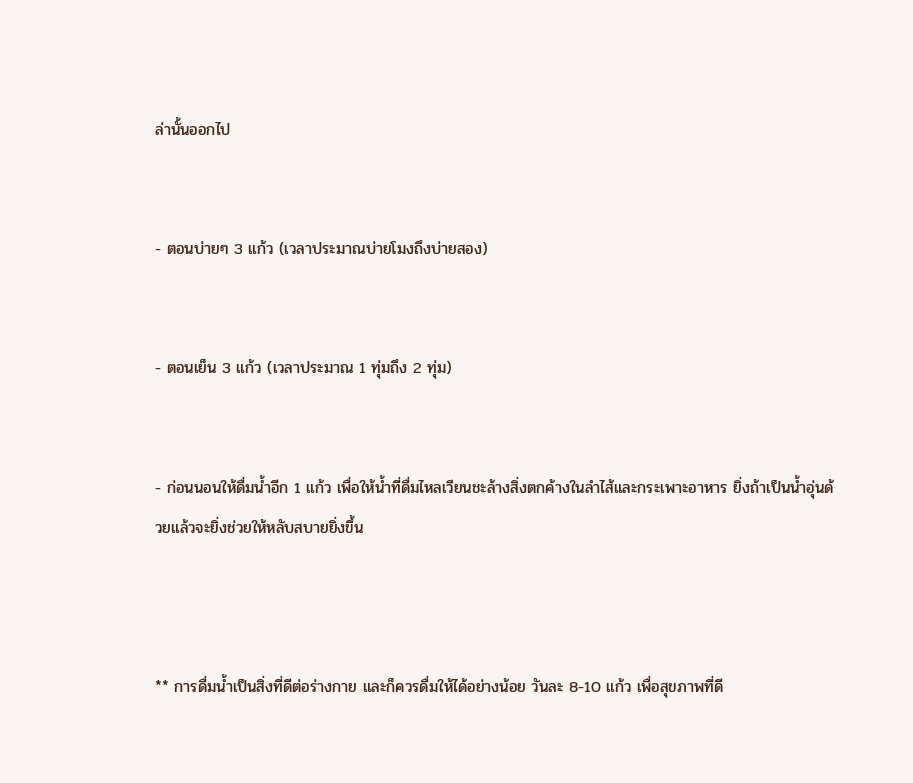ล่านั้นออกไป


- ตอนบ่ายๆ 3 แก้ว (เวลาประมาณบ่ายโมงถึงบ่ายสอง)


- ตอนเย็น 3 แก้ว (เวลาประมาณ 1 ทุ่มถึง 2 ทุ่ม)


- ก่อนนอนให้ดื่มน้ำอีก 1 แก้ว เพื่อให้น้ำที่ดื่มไหลเวียนชะล้างสิ่งตกค้างในลำไส้และกระเพาะอาหาร ยิ่งถ้าเป็นน้ำอุ่นด้วยแล้วจะยิ่งช่วยให้หลับสบายยิ่งขึ้น



** การดื่มน้ำเป็นสิ่งที่ดีต่อร่างกาย และก็ควรดื่มให้ได้อย่างน้อย วันละ 8-10 แก้ว เพื่อสุขภาพที่ดี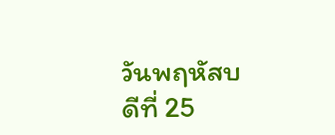วันพฤหัสบดีที่ 25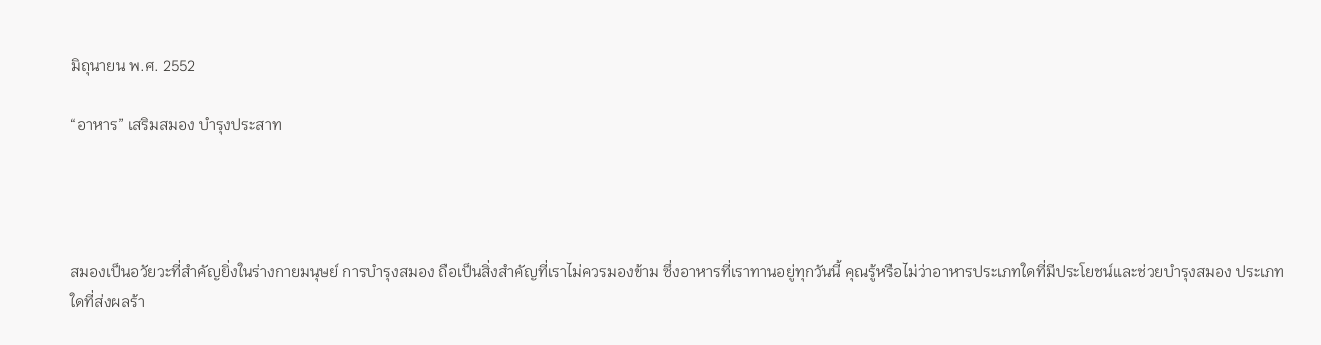มิถุนายน พ.ศ. 2552

“อาหาร” เสริมสมอง บำรุงประสาท




สมองเป็นอวัยวะที่สำคัญยิ่งในร่างกายมนุษย์ การบำรุงสมอง ถือเป็นสิ่งสำคัญที่เราไม่ควรมองข้าม ซึ่งอาหารที่เราทานอยู่ทุกวันนี้ คุณรู้หรือไม่ว่าอาหารประเภทใดที่มีประโยชน์และช่วยบำรุงสมอง ประเภทใดที่ส่งผลร้า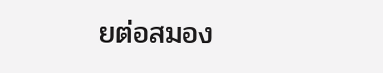ยต่อสมอง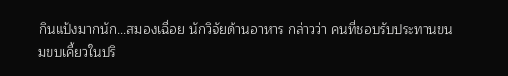กินแป้งมากนัก...สมองเฉื่อย นักวิจัยด้านอาหาร กล่าวว่า คนที่ชอบรับประทานขนมขบเคี้ยวในปริ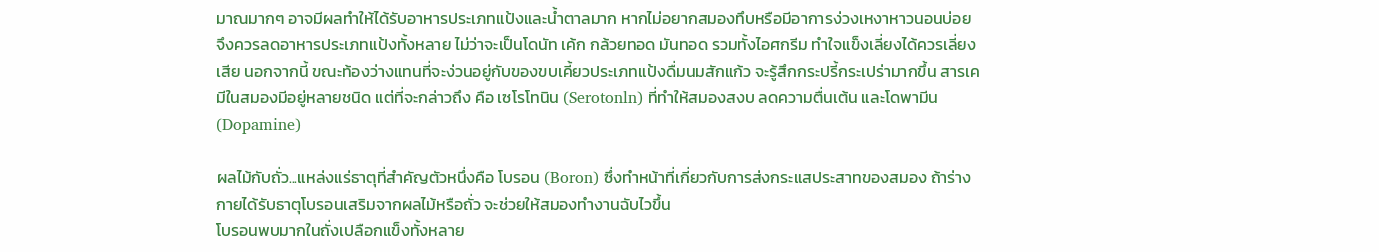มาณมากๆ อาจมีผลทำให้ได้รับอาหารประเภทแป้งและน้ำตาลมาก หากไม่อยากสมองทึบหรือมีอาการง่วงเหงาหาวนอนบ่อย จึงควรลดอาหารประเภทแป้งทั้งหลาย ไม่ว่าจะเป็นโดนัท เค้ก กล้วยทอด มันทอด รวมทั้งไอศกรีม ทำใจแข็งเลี่ยงได้ควรเลี่ยงเสีย นอกจากนี้ ขณะท้องว่างแทนที่จะง่วนอยู่กับของขบเคี้ยวประเภทแป้งดื่มนมสักแก้ว จะรู้สึกกระปรี้กระเปร่ามากขึ้น สารเคมีในสมองมีอยู่หลายชนิด แต่ที่จะกล่าวถึง คือ เซโรโทนิน (Serotonln) ที่ทำให้สมองสงบ ลดความตื่นเต้น และโดพามีน (Dopamine)

ผลไม้กับถั่ว...แหล่งแร่ธาตุที่สำคัญตัวหนึ่งคือ โบรอน (Boron) ซึ่งทำหน้าที่เกี่ยวกับการส่งกระแสประสาทของสมอง ถ้าร่างกายได้รับธาตุโบรอนเสริมจากผลไม้หรือถั่ว จะช่วยให้สมองทำงานฉับไวขึ้น
โบรอนพบมากในถั่งเปลือกแข็งทั้งหลาย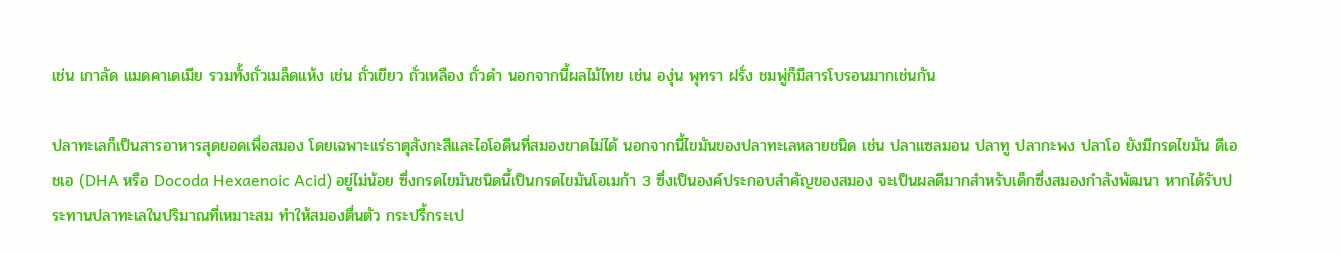เช่น เกาลัด แมดคาเดเมีย รวมทั้งถั่วเมล็ดแห้ง เช่น ถั่วเขียว ถั่วเหลือง ถั่วดำ นอกจากนี้ผลไม้ไทย เช่น องุ่น พุทรา ฝรั่ง ชมพู่ก็มีสารโบรอนมากเช่นกัน

ปลาทะเลก็เป็นสารอาหารสุดยอดเพื่อสมอง โดยเฉพาะแร่ธาตุสังกะสีและไอโอดีนที่สมองขาดไม่ได้ นอกจากนี้ไขมันของปลาทะเลหลายชนิด เช่น ปลาแซลมอน ปลาทู ปลากะพง ปลาโอ ยังมีกรดไขมัน ดีเอชเอ (DHA หรือ Docoda Hexaenoic Acid) อยู่ไม่น้อย ซึ่งกรดไขมันชนิดนี้เป็นกรดไขมันโอเมก้า 3 ซึ่งเป็นองค์ประกอบสำคัญของสมอง จะเป็นผลดีมากสำหรับเด็กซึ่งสมองกำลังพัฒนา หากได้รับประทานปลาทะเลในปริมาณที่เหมาะสม ทำให้สมองตื่นตัว กระปรี้กระเป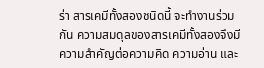ร่า สารเคมีทั้งสองชนิดนี้ จะทำงานร่วมกัน ความสมดุลของสารเคมีทั้งสองจึงมีความสำคัญต่อความคิด ความอ่าน และ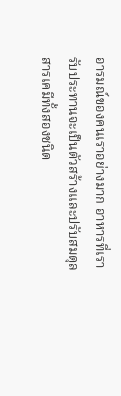อารมณ์ของคนเราอย่างมาก อาหารที่เรารับประทานจะเป็นตัวสร้างและปรับสมดุลสารเคมีทั้งสองชนิด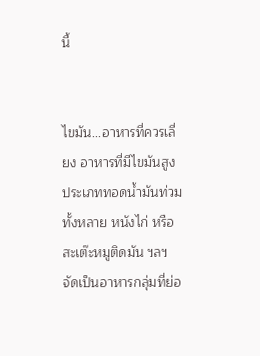นี้


ไขมัน...อาหารที่ควรเลี่ยง อาหารที่มีไขมันสูง ประเภททอดน้ำมันท่วมทั้งหลาย หนังไก่ หรือสะเต๊ะหมูติดมัน ฯลฯ จัดเป็นอาหารกลุ่มที่ย่อ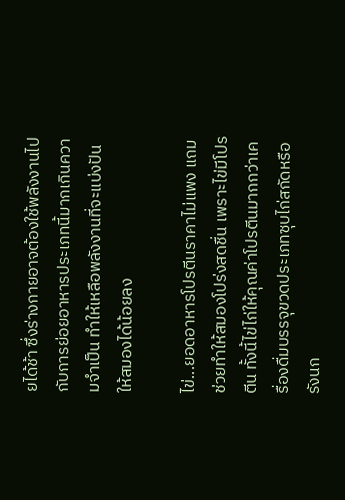ยได้ช้า ซึ่งร่างกายอาจต้องใช้พลังงานไปกับการย่อยอาหารประเภทนี้มากเกินความจำเป็น ทำให้เหลือพลังงานที่จะแบ่งปันให้สมองได้น้อยลง

ไข่...ยอดอาหารโปรตีนราคาไม่แพง แถมช่วยทำให้สมองโปร่งสดชื่น เพราะไข่มีโปรตีน ทั้งนี้ไข่ไก่ให้คุณค่าโปรตีนมากกว่าเครื่องดื่มบรรจุขวดประเภทซุบไก่สกัดหรือรังนก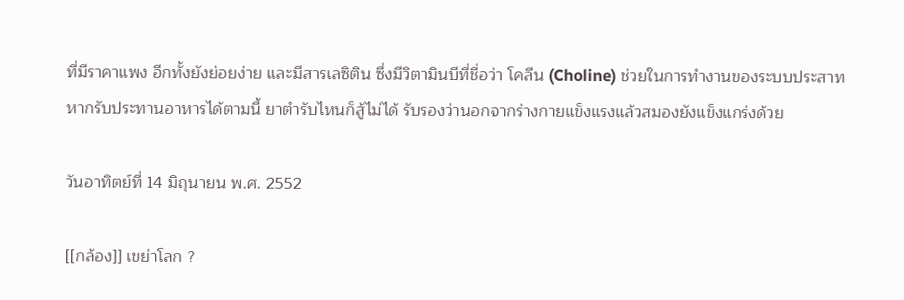ที่มีราคาแพง อีกทั้งยังย่อยง่าย และมีสารเลซิติน ซึ่งมีวิตามินบีที่ชื่อว่า โคลีน (Choline) ช่วยในการทำงานของระบบประสาท
หากรับประทานอาหารได้ตามนี้ ยาตำรับไหนก็สู้ไม่ได้ รับรองว่านอกจากร่างกายแข็งแรงแล้วสมองยังแข็งแกร่งด้วย

วันอาทิตย์ที่ 14 มิถุนายน พ.ศ. 2552

[[กล้อง]] เขย่าโลก ?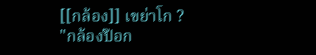[[กล้อง]] เขย่าโก ?
"กล้องป๊อก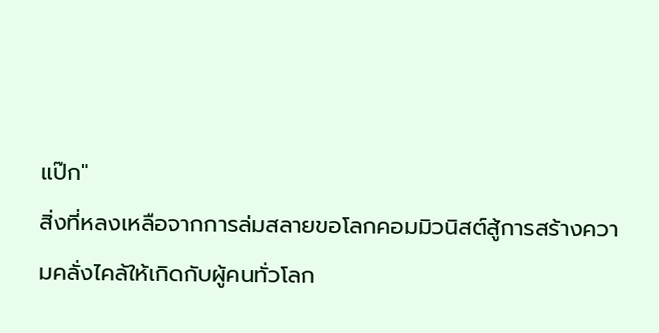แป๊ก"
สิ่งที่หลงเหลือจากการล่มสลายขอโลกคอมมิวนิสต์สู้การสร้างความคลั่งไคล้ให้เกิดกับผู้คนทั่วโลก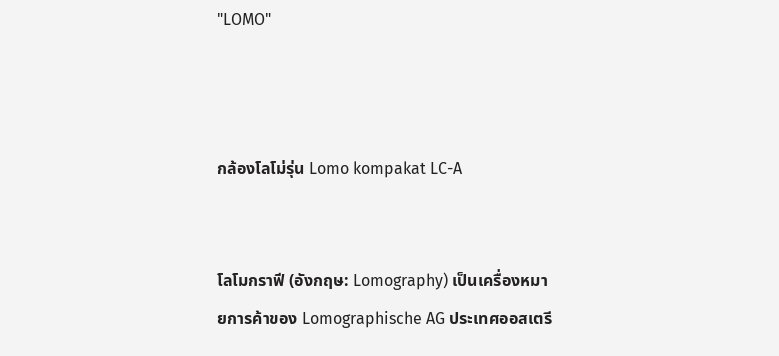"LOMO"



กล้องโลโม่รุ่น Lomo kompakat LC-A


โลโมกราฟี (อังกฤษ: Lomography) เป็นเครื่องหมายการค้าของ Lomographische AG ประเทศออสเตรี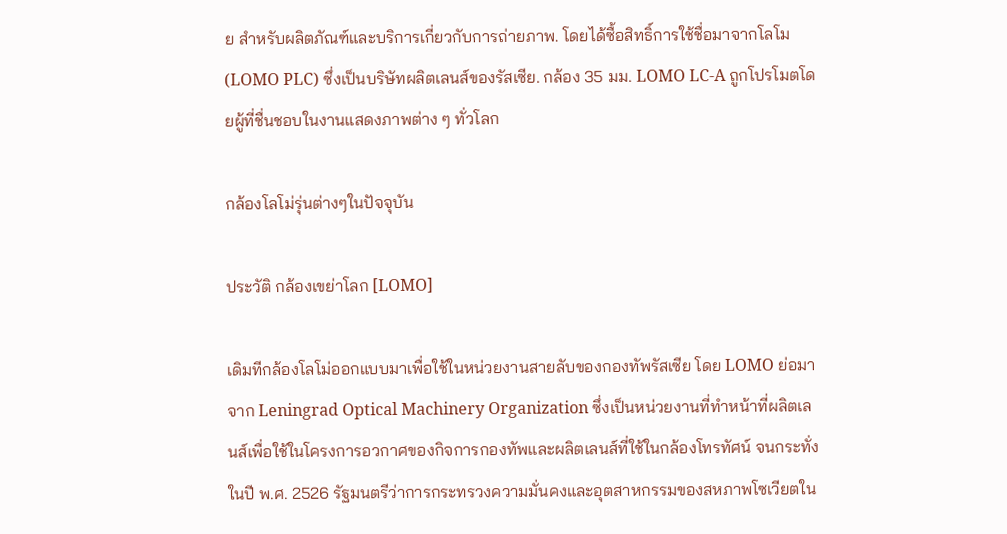ย สำหรับผลิตภัณฑ์และบริการเกี่ยวกับการถ่ายภาพ. โดยได้ซื้อสิทธิ์การใช้ชื่อมาจากโลโม (LOMO PLC) ซึ่งเป็นบริษัทผลิตเลนส์ของรัสเซีย. กล้อง 35 มม. LOMO LC-A ถูกโปรโมตโดยผู้ที่ชื่นชอบในงานแสดงภาพต่าง ๆ ทั่วโลก

กล้องโลโม่รุ่นต่างๆในปัจจุบัน

ประวัติ กล้องเขย่าโลก [LOMO]

เดิมทีกล้องโลโม่ออกแบบมาเพื่อใช้ในหน่วยงานสายลับของกองทัพรัสเซีย โดย LOMO ย่อมาจาก Leningrad Optical Machinery Organization ซึ่งเป็นหน่วยงานที่ทำหน้าที่ผลิตเลนส์เพื่อใช้ในโครงการอวกาศของกิจการกองทัพและผลิตเลนส์ที่ใช้ในกล้องโทรทัศน์ จนกระทั่งในปี พ.ศ. 2526 รัฐมนตรีว่าการกระทรวงความมั่นคงและอุตสาหกรรมของสหภาพโซเวียตใน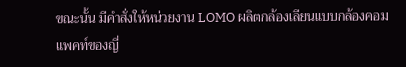ขณะนั้น มีคำสั่งให้หน่วยงาน LOMO ผลิตกล้องเลียนแบบกล้องคอมแพคท์ของญี่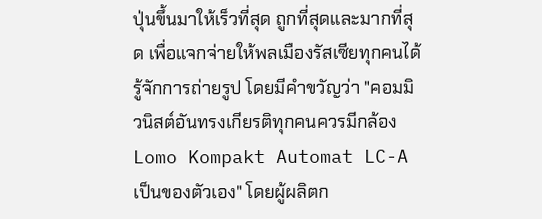ปุ่นขึ้นมาให้เร็วที่สุด ถูกที่สุดและมากที่สุด เพื่อแจกจ่ายให้พลเมืองรัสเซียทุกคนได้รู้จักการถ่ายรูป โดยมีคำขวัญว่า "คอมมิวนิสต์อันทรงเกียรติทุกคนควรมีกล้อง Lomo Kompakt Automat LC-A เป็นของตัวเอง" โดยผู้ผลิตก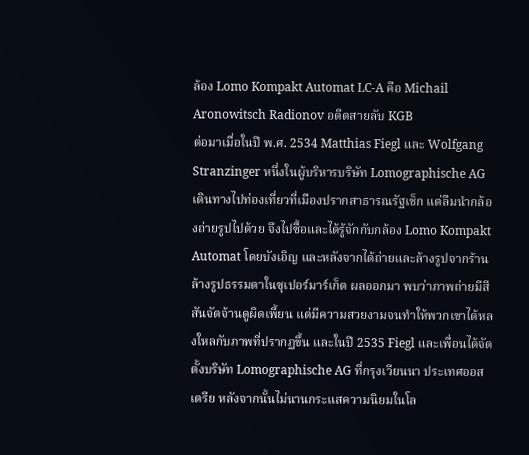ล้อง Lomo Kompakt Automat LC-A คือ Michail Aronowitsch Radionov อดีตสายลับ KGB
ต่อมาเมื่อในปี พ.ศ. 2534 Matthias Fiegl และ Wolfgang Stranzinger หนึ่งในผู้บริหารบริษัท Lomographische AG เดินทางไปท่องเที่ยวที่เมืองปรากสาธารณรัฐเช็ก แต่ลืมนำกล้องถ่ายรูปไปด้วย จึงไปซื้อและได้รู้จักกับกล้อง Lomo Kompakt Automat โดยบังเอิญ และหลังจากได้ถ่ายและล้างรูปจากร้านล้างรูปธรรมดาในซุเปอร์มาร์เก็ต ผลออกมา พบว่าภาพถ่ายมีสีสันจัดจ้านดูผิดเพี้ยน แต่มีความสวยงามจนทำให้พวกเขาได้หลงใหลกับภาพที่ปรากฏขึ้น และในปี 2535 Fiegl และเพื่อนได้จัดตั้งบริษัท Lomographische AG ที่กรุงเวียนนา ประเทศออสเตรีย หลังจากนั้นไม่นานกระแสความนิยมในโล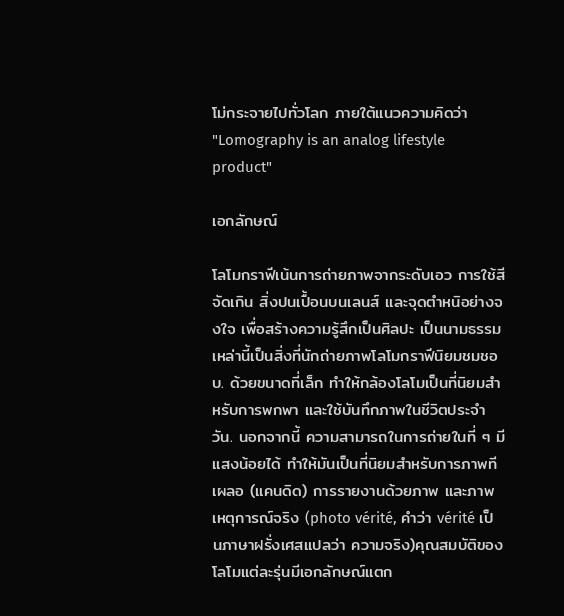โม่กระจายไปทั่วโลก ภายใต้แนวความคิดว่า "Lomography is an analog lifestyle product"

เอกลักษณ์

โลโมกราฟีเน้นการถ่ายภาพจากระดับเอว การใช้สีจัดเกิน สิ่งปนเปื้อนบนเลนส์ และจุดตำหนิอย่างจงใจ เพื่อสร้างความรู้สึกเป็นศิลปะ เป็นนามธรรม เหล่านี้เป็นสิ่งที่นักถ่ายภาพโลโมกราฟีนิยมชมชอบ. ด้วยขนาดที่เล็ก ทำให้กล้องโลโมเป็นที่นิยมสำหรับการพกพา และใช้บันทึกภาพในชีวิตประจำวัน. นอกจากนี้ ความสามารถในการถ่ายในที่ ๆ มีแสงน้อยได้ ทำให้มันเป็นที่นิยมสำหรับการภาพทีเผลอ (แคนดิด) การรายงานด้วยภาพ และภาพเหตุการณ์จริง (photo vérité, คำว่า vérité เป็นภาษาฝรั่งเศสแปลว่า ความจริง)คุณสมบัติของโลโมแต่ละรุ่นมีเอกลักษณ์แตก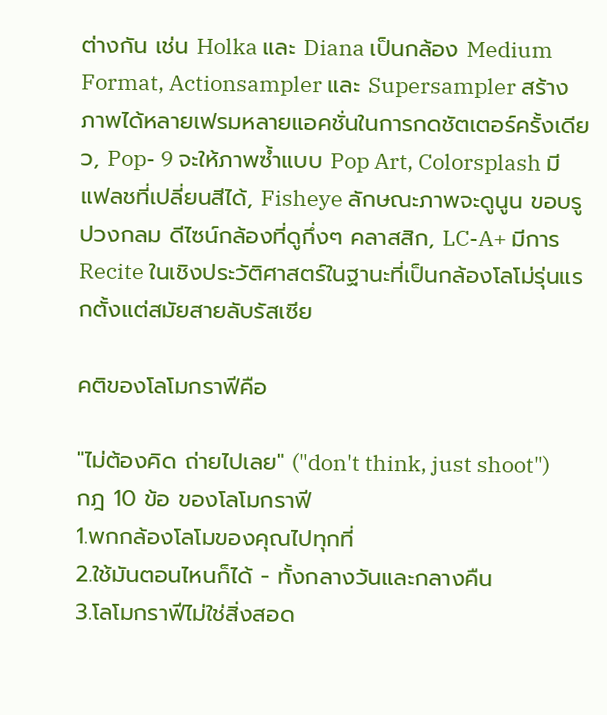ต่างกัน เช่น Holka และ Diana เป็นกล้อง Medium Format, Actionsampler และ Supersampler สร้างภาพได้หลายเฟรมหลายแอคชั่นในการกดชัตเตอร์ครั้งเดียว, Pop- 9 จะให้ภาพซ้ำแบบ Pop Art, Colorsplash มีแฟลชที่เปลี่ยนสีได้, Fisheye ลักษณะภาพจะดูนูน ขอบรูปวงกลม ดีไซน์กล้องที่ดูกึ่งๆ คลาสสิก, LC-A+ มีการ Recite ในเชิงประวัติศาสตร์ในฐานะที่เป็นกล้องโลโม่รุ่นแรกตั้งแต่สมัยสายลับรัสเซีย

คติของโลโมกราฟีคือ

"ไม่ต้องคิด ถ่ายไปเลย" ("don't think, just shoot")
กฎ 10 ข้อ ของโลโมกราฟี
1.พกกล้องโลโมของคุณไปทุกที่
2.ใช้มันตอนไหนก็ได้ - ทั้งกลางวันและกลางคืน
3.โลโมกราฟีไม่ใช่สิ่งสอด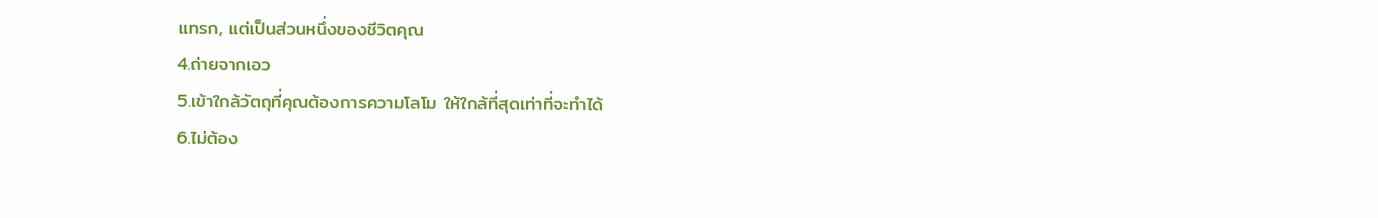แทรก, แต่เป็นส่วนหนึ่งของชีวิตคุณ
4.ถ่ายจากเอว
5.เข้าใกล้วัตถุที่คุณต้องการความโลโม ให้ใกล้ที่สุดเท่าที่จะทำได้
6.ไม่ต้อง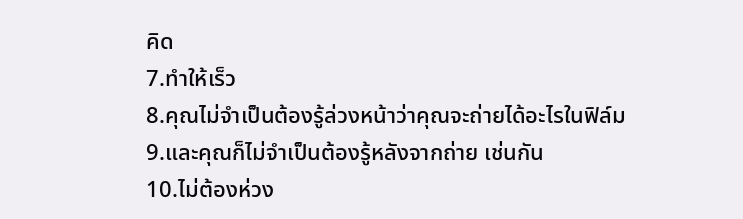คิด
7.ทำให้เร็ว
8.คุณไม่จำเป็นต้องรู้ล่วงหน้าว่าคุณจะถ่ายได้อะไรในฟิล์ม
9.และคุณก็ไม่จำเป็นต้องรู้หลังจากถ่าย เช่นกัน
10.ไม่ต้องห่วง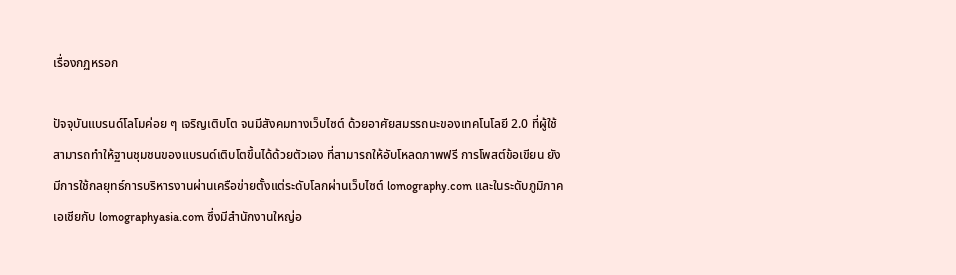เรื่องกฏหรอก

ปัจจุบันแบรนด์โลโมค่อย ๆ เจริญเติบโต จนมีสังคมทางเว็บไซต์ ด้วยอาศัยสมรรถนะของเทคโนโลยี 2.0 ที่ผู้ใช้สามารถทำให้ฐานชุมชนของแบรนด์เติบโตขึ้นได้ด้วยตัวเอง ที่สามารถให้อับโหลดภาพฟรี การโพสต์ข้อเขียน ยังมีการใช้กลยุทธ์การบริหารงานผ่านเครือข่ายตั้งแต่ระดับโลกผ่านเว็บไซต์ lomography.com และในระดับภูมิภาคเอเชียกับ lomographyasia.com ซึ่งมีสำนักงานใหญ่อ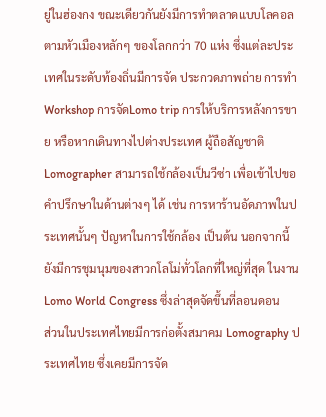ยู่ในฮ่องกง ขณะเดียวกันยังมีการทำตลาดแบบโลคอล ตามหัวเมืองหลักๆ ของโลกกว่า 70 แห่ง ซึ่งแต่ละประเทศในระดับท้องถิ่นมีการจัด ประกวดภาพถ่าย การทำ Workshop การจัดLomo trip การให้บริการหลังการขาย หรือหากเดินทางไปต่างประเทศ ผู้ถือสัญชาติ Lomographer สามารถใช้กล้องเป็นวีซ่า เพื่อเข้าไปขอคำปรึกษาในด้านต่างๆ ได้ เช่น การหาร้านอัดภาพในประเทศนั้นๆ ปัญหาในการใช้กล้อง เป็นต้น นอกจากนี้ยังมีการชุมนุมของสาวกโลโม่ทั่วโลกที่ใหญ่ที่สุด ในงาน Lomo World Congress ซึ่งล่าสุดจัดขึ้นที่ลอนดอน
ส่วนในประเทศไทยมีการก่อตั้งสมาคม Lomography ประเทศไทย ซึ่งเคยมีการจัด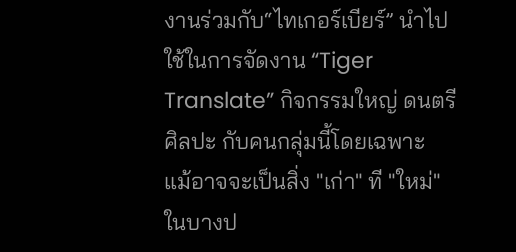งานร่วมกับ“ไทเกอร์เบียร์” นำไปใช้ในการจัดงาน “Tiger Translate” กิจกรรมใหญ่ ดนตรี ศิลปะ กับคนกลุ่มนี้โดยเฉพาะ
แม้อาจจะเป็นสิ่ง "เก่า" ที "ใหม่" ในบางป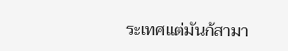ระเทศแต่มันก้สามา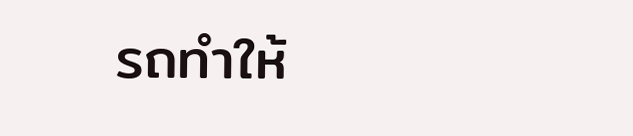รถทำให้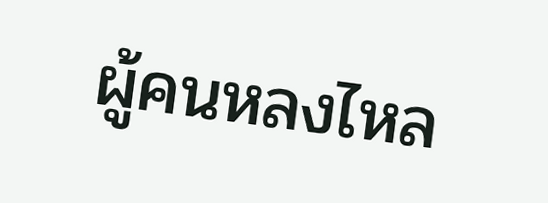ผู้คนหลงไหล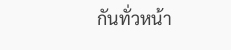กันทั่วหน้า